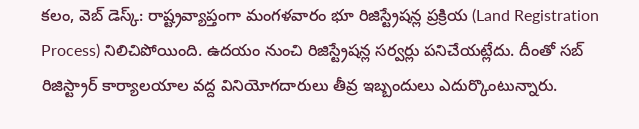కలం, వెబ్ డెస్క్: రాష్ట్రవ్యాప్తంగా మంగళవారం భూ రిజిస్ట్రేషన్ల ప్రక్రియ (Land Registration Process) నిలిచిపోయింది. ఉదయం నుంచి రిజిస్ట్రేషన్ల సర్వర్లు పనిచేయట్లేదు. దీంతో సబ్ రిజిస్ట్రార్ కార్యాలయాల వద్ద వినియోగదారులు తీవ్ర ఇబ్బందులు ఎదుర్కొంటున్నారు.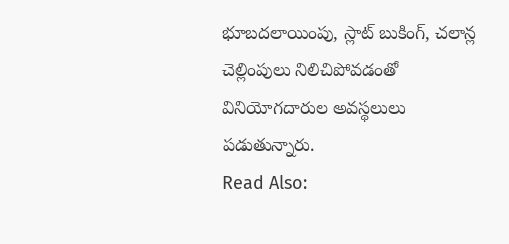భూబదలాయింపు, స్లాట్ బుకింగ్, చలాన్ల చెల్లింపులు నిలిచిపోవడంతో వినియోగదారుల అవస్థలులు పడుతున్నారు.
Read Also: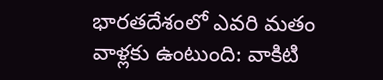భారతదేశంలో ఎవరి మతం వాళ్లకు ఉంటుంది: వాకిటి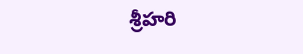శ్రీహరి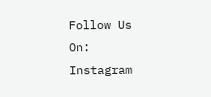Follow Us On: Instagram